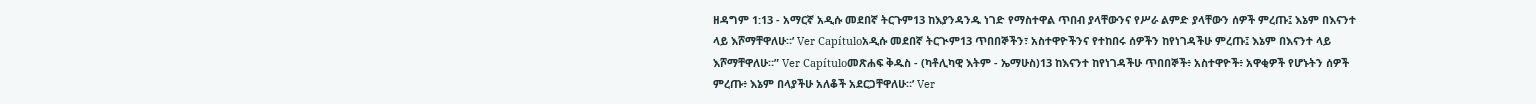ዘዳግም 1:13 - አማርኛ አዲሱ መደበኛ ትርጉም13 ከእያንዳንዱ ነገድ የማስተዋል ጥበብ ያላቸውንና የሥራ ልምድ ያላቸውን ሰዎች ምረጡ፤ እኔም በእናንተ ላይ እሾማቸዋለሁ።’ Ver Capítuloአዲሱ መደበኛ ትርጒም13 ጥበበኞችን፣ አስተዋዮችንና የተከበሩ ሰዎችን ከየነገዳችሁ ምረጡ፤ እኔም በእናንተ ላይ እሾማቸዋለሁ።” Ver Capítuloመጽሐፍ ቅዱስ - (ካቶሊካዊ እትም - ኤማሁስ)13 ከእናንተ ከየነገዳችሁ ጥበበኞች፥ አስተዋዮች፥ አዋቂዎች የሆኑትን ሰዎች ምረጡ፥ እኔም በላያችሁ አለቆች አደርጋቸዋለሁ።’ Ver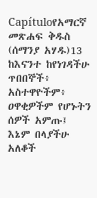Capítuloየአማርኛ መጽሐፍ ቅዱስ (ሰማንያ አሃዱ)13 ከእናንተ ከየነገዳችሁ ጥበበኞች፥ አስተዋዮችም፥ ዐዋቂዎችም የሆኑትን ሰዎች አምጡ፤ እኔም በላያችሁ አለቆች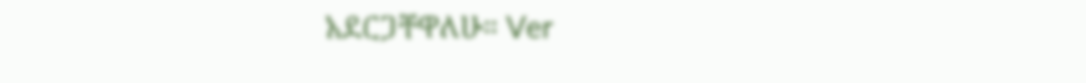አደርጋቸዋለሁ። Ver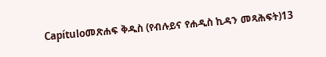Capítuloመጽሐፍ ቅዱስ (የብሉይና የሐዲስ ኪዳን መጻሕፍት)13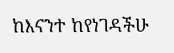ከእናንተ ከየነገዳችሁ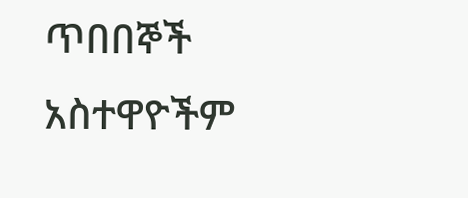ጥበበኞች አስተዋዮችም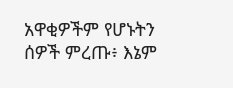አዋቂዎችም የሆኑትን ሰዎች ምረጡ፥ እኔም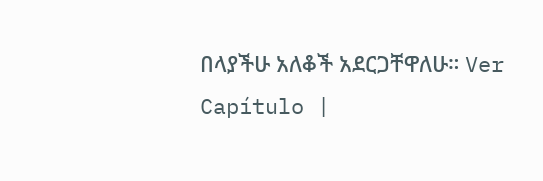በላያችሁ አለቆች አደርጋቸዋለሁ። Ver Capítulo |